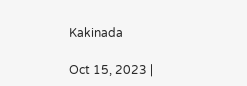Kakinada

Oct 15, 2023 |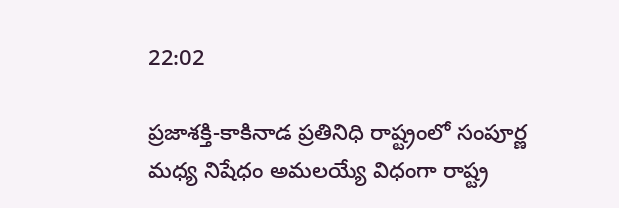22:02

ప్రజాశక్తి-కాకినాడ ప్రతినిధి రాష్ట్రంలో సంపూర్ణ మధ్య నిషేధం అమలయ్యే విధంగా రాష్ట్ర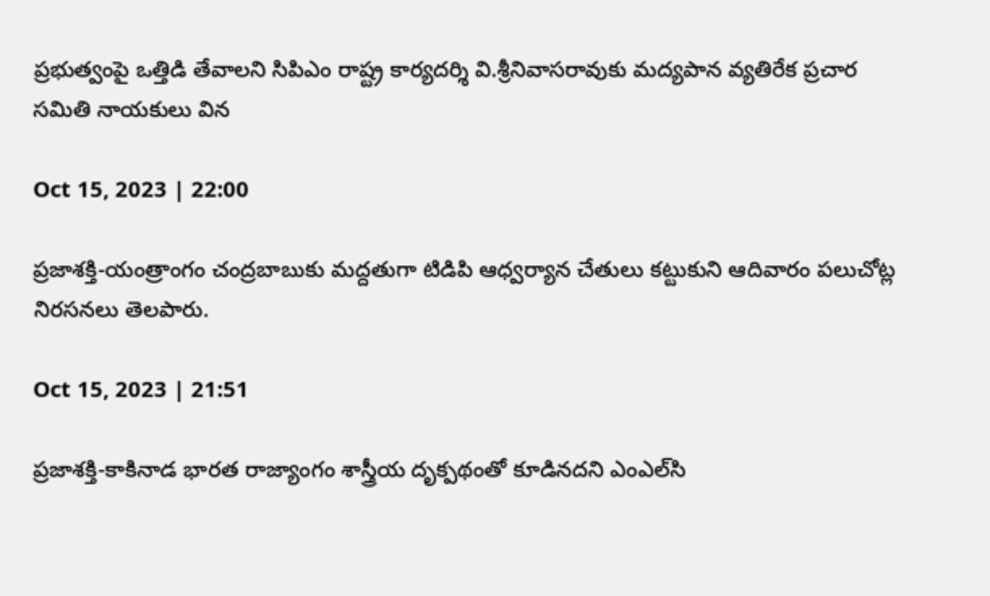ప్రభుత్వంపై ఒత్తిడి తేవాలని సిపిఎం రాష్ట్ర కార్యదర్శి వి.శ్రీనివాసరావుకు మద్యపాన వ్యతిరేక ప్రచార సమితి నాయకులు విన

Oct 15, 2023 | 22:00

ప్రజాశక్తి-యంత్రాంగం చంద్రబాబుకు మద్దతుగా టిడిపి ఆధ్వర్యాన చేతులు కట్టుకుని ఆదివారం పలుచోట్ల నిరసనలు తెలపారు.

Oct 15, 2023 | 21:51

ప్రజాశక్తి-కాకినాడ భారత రాజ్యాంగం శాస్త్రీయ దృక్పథంతో కూడినదని ఎంఎల్‌సి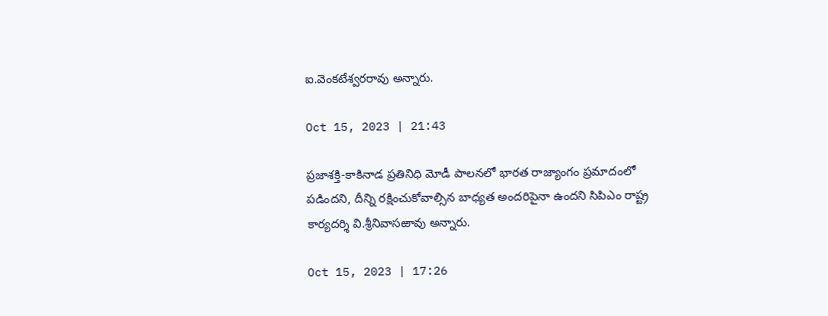ఐ.వెంకటేశ్వరరావు అన్నారు.

Oct 15, 2023 | 21:43

ప్రజాశక్తి-కాకినాడ ప్రతినిధి మోడీ పాలనలో భారత రాజ్యాంగం ప్రమాదంలో పడిందని, దీన్ని రక్షించుకోవాల్సిన బాధ్యత అందరిపైనా ఉందని సిపిఎం రాష్ట్ర కార్యదర్శి వి.శ్రీనివాసఱావు అన్నారు.

Oct 15, 2023 | 17:26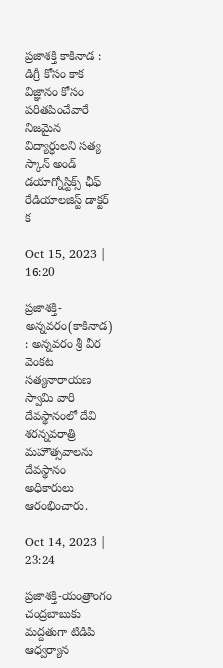ప్రజాశక్తి కాకినాడ : డిగ్రీ కోసం కాక విజ్ఞానం కోసం ప‌రితపించేవారే నిజమైన విద్యార్ధుల‌ని స‌త్య స్కాన్ అండ్ డ‌యాగ్నోస్టిక్స్ ఛీఫ్ రేడియాల‌జిస్ట్ డాక్ట‌ర్ క

Oct 15, 2023 | 16:20

ప్రజాశక్తి-అన్నవరం(కాకినాడ) : అన్నవరం శ్రీ వీర వెంకట సత్యనారాయణ స్వామి వారి దేవస్థానంలో దేవి శరన్నవరాత్రి మహౌత్సవాలను దేవస్థానం అధికారులు ఆరంభించారు.

Oct 14, 2023 | 23:24

ప్రజాశక్తి-యంత్రాంగం చంద్రబాబుకు మద్దతుగా టిడిపి ఆధ్వర్యాన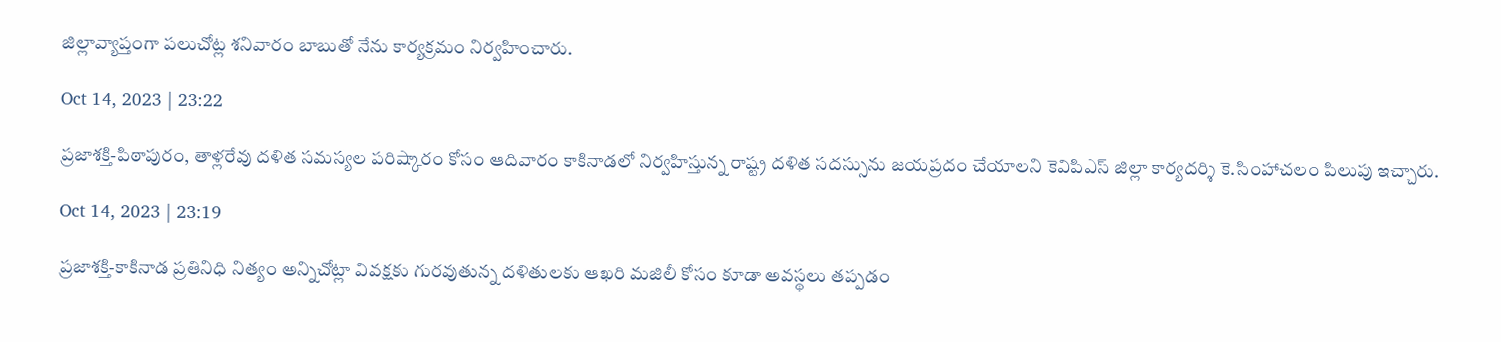జిల్లావ్యాప్తంగా పలుచోట్ల శనివారం బాబుతో నేను కార్యక్రమం నిర్వహించారు.

Oct 14, 2023 | 23:22

ప్రజాశక్తి-పిఠాపురం, తాళ్లరేవు దళిత సమస్యల పరిష్కారం కోసం ఆదివారం కాకినాడలో నిర్వహిస్తున్న రాష్ట్ర దళిత సదస్సును జయప్రదం చేయాలని కెవిపిఎస్‌ జిల్లా కార్యదర్శి కె.సింహాచలం పిలుపు ఇచ్చారు.

Oct 14, 2023 | 23:19

ప్రజాశక్తి-కాకినాడ ప్రతినిధి నిత్యం అన్నిచోట్లా వివక్షకు గురవుతున్న దళితులకు ఆఖరి మజిలీ కోసం కూడా అవస్థలు తప్పడం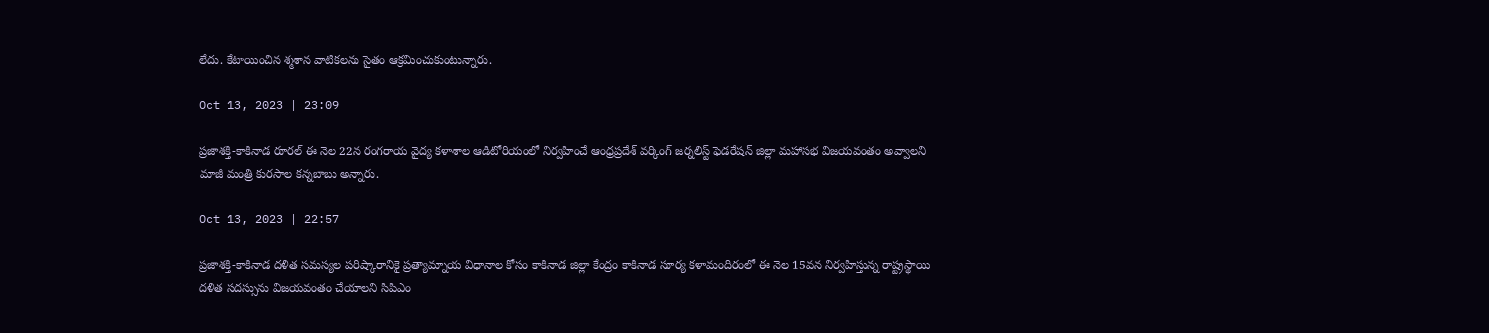లేదు. కేటాయించిన శ్మశాన వాటికలను సైతం ఆక్రమించుకుంటున్నారు.

Oct 13, 2023 | 23:09

ప్రజాశక్తి-కాకినాడ రూరల్‌ ఈ నెల 22న రంగరాయ వైద్య కళాశాల ఆడిటోరియంలో నిర్వహించే ఆంధ్రప్రదేశ్‌ వర్కింగ్‌ జర్నలిస్ట్‌ ఫెడరేషన్‌ జిల్లా మహాసభ విజయవంతం అవ్వాలని మాజీ మంత్రి కురసాల కన్నబాబు అన్నారు.

Oct 13, 2023 | 22:57

ప్రజాశక్తి-కాకినాడ దళిత సమస్యల పరిష్కారానికై ప్రత్యామ్నాయ విధానాల కోసం కాకినాడ జిల్లా కేంద్రం కాకినాడ సూర్య కళామందిరంలో ఈ నెల 15వన నిర్వహిస్తున్న రాష్ట్రస్థాయి దళిత సదస్సును విజయవంతం చేయాలని సిపిఎం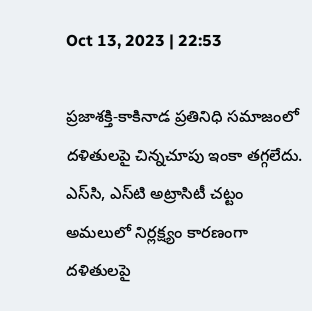Oct 13, 2023 | 22:53

ప్రజాశక్తి-కాకినాడ ప్రతినిధి సమాజంలో దళితులపై చిన్నచూపు ఇంకా తగ్గలేదు. ఎస్‌సి, ఎస్‌టి అట్రాసిటీ చట్టం అమలులో నిర్లక్ష్యం కారణంగా దళితులపై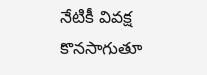నేటికీ వివక్ష కొనసాగుతూ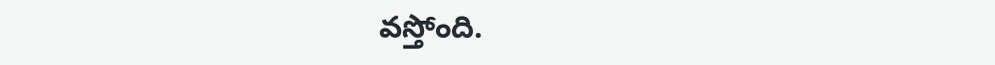వస్తోంది.